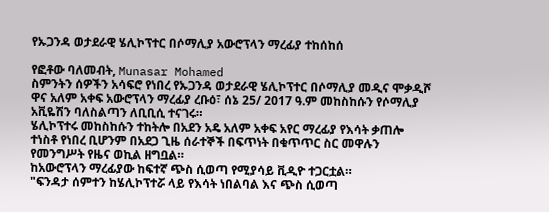የኡጋንዳ ወታደራዊ ሄሊኮፕተር በሶማሊያ አውሮፕላን ማረፊያ ተከሰከሰ

የፎቶው ባለመብት, Munasar Mohamed
ስምንትን ሰዎችን አሳፍሮ የነበረ የኡጋንዳ ወታደራዊ ሄሊኮፕተር በሶማሊያ መዲና ሞቃዲሾ ዋና አለም አቀፍ አውሮፕላን ማረፊያ ረቡዕ፣ ሰኔ 25/ 2017 ዓ.ም መከስከሱን የሶማሊያ አቪዬሽን ባለስልጣን ለቢቢሲ ተናገሩ።
ሄሊኮፕተሩ መከስከሱን ተከትሎ በአደን አዴ አለም አቀፍ አየር ማረፊያ የእሳት ቃጠሎ ተነስቶ የነበረ ቢሆንም በአደጋ ጊዜ ሰራተኞች በፍጥነት በቁጥጥር ስር መዋሉን የመንግሥት የዜና ወኪል ዘግቧል።
ከአውሮፕላን ማረፊያው ከፍተኛ ጭስ ሲወጣ የሚያሳይ ቪዲዮ ተጋርቷል።
"ፍንዳታ ሰምተን ከሄሊኮፕተሯ ላይ የእሳት ነበልባል እና ጭስ ሲወጣ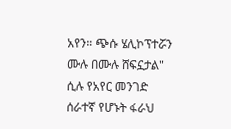አየን። ጭሱ ሄሊኮፕተሯን ሙሉ በሙሉ ሸፍኗታል" ሲሉ የአየር መንገድ ሰራተኛ የሆኑት ፋራህ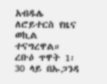አብዱሌ ለሮይተርስ የዜና ወኪል ተናግረዋል።
ረቡዕ ጥዋት 1፡30 ላይ በኡጋንዳ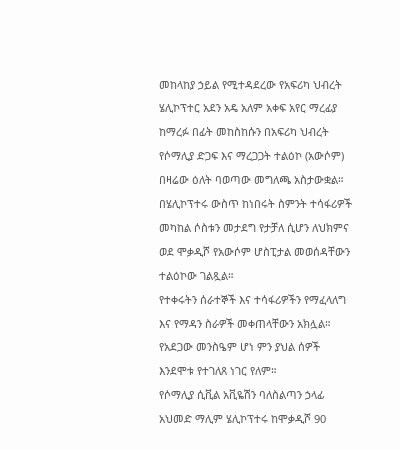መከላከያ ኃይል የሚተዳደረው የአፍሪካ ህብረት ሄሊኮፕተር አደን አዴ አለም አቀፍ አየር ማረፊያ ከማረፉ በፊት መከስከሱን በአፍሪካ ህብረት የሶማሊያ ድጋፍ እና ማረጋጋት ተልዕኮ (አውሶም) በዛሬው ዕለት ባወጣው መግለጫ አስታውቋል።
በሄሊኮፕተሩ ውስጥ ከነበሩት ስምንት ተሳፋሪዎች መካከል ሶስቱን መታደግ የታቻለ ሲሆን ለህክምና ወደ ሞቃዲሾ የአውሶም ሆስፒታል መወሰዳቸውን ተልዕኮው ገልጿል።
የተቀሩትን ሰራተኞች እና ተሳፋሪዎችን የማፈላለግ እና የማዳን ስራዎች መቀጠላቸውን አክሏል።
የአደጋው መንስዔም ሆነ ምን ያህል ሰዎች እንደሞቱ የተገለጸ ነገር የለም።
የሶማሊያ ሲቪል አቪዬሽን ባለስልጣን ኃላፊ አህመድ ማሊም ሄሊኮፕተሩ ከሞቃዲሾ 90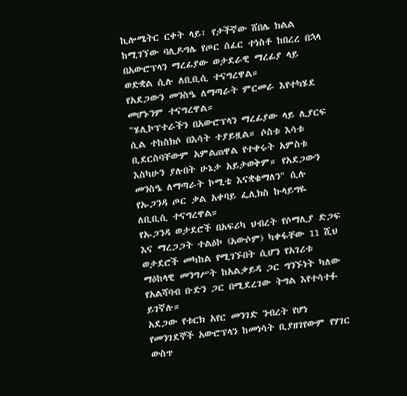ኪሎሜትር ርቀት ላይ፣ የታችኛው ሸበሌ ክልል ከሚገኘው ባሊዶግሌ የጦር ሰፈር ተነስቶ ከበረረ በኋላ በአውሮፕላን ማረፊያው ወታደራዊ ማረፊያ ላይ ወድቋል ሲሉ ለቢቢሲ ተናግረዋል።
የአደጋውን መንስዔ ለማጣራት ምርመራ እየተካሄደ መሆኑንም ተናግረዋል።
"ሄሊኮፕተራችን በአውሮፕላን ማረፊያው ላይ ሊያርፍ ሲል ተከስክሶ በእሳት ተያይዟል። ሶስቱ እሳቱ ቢደርስባቸውም አምልጠዋል የተቀሩት አምስቱ እስካሁን ያሉበት ሁኔታ አይታወቅም። የአደጋውን መንስዔ ለማጣራት ኮሚቴ እናቋቁማለን" ሲሉ የኡጋንዳ ጦር ቃል አቀባይ ፌሊክስ ኩላይግዬ ለቢቢሲ ተናግረዋል።
የኡጋንዳ ወታደሮች በአፍሪካ ህብረት የሶማሊያ ድጋፍ እና ማረጋጋት ተልዕኮ (አውሶም) ካቀፋቸው 11 ሺህ ወታደሮች መካከል የሚገኙበት ሲሆን የአገሪቱ ማዕከላዊ መንግሥት ከአልቃይዳ ጋር ግንኙነት ካለው የአልሻባብ ቡድን ጋር በሚደረገው ትግል እየተሳተፉ ይገኛሉ።
አደጋው የቱርክ አየር መንገድ ንብረት የሆነ የመንገደኞች አውሮፕላን ከመነሳት ቢያዘገየውም የሃገር ውስጥ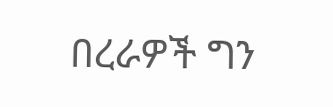በረራዎች ግን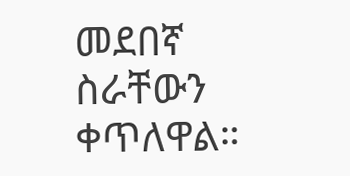መደበኛ ስራቸውን ቀጥለዋል።